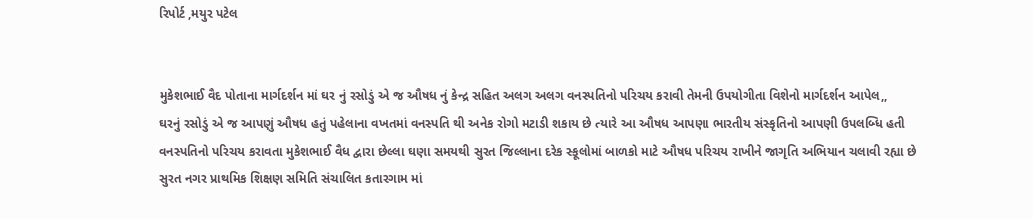રિપોર્ટ ,મયુર પટેલ


મુકેશભાઈ વૈદ પોતાના માર્ગદર્શન માં ઘર નું રસોડું એ જ ઔષધ નું કેન્દ્ર સહિત અલગ અલગ વનસ્પતિનો પરિચય કરાવી તેમની ઉપયોગીતા વિશેનો માર્ગદર્શન આપેલ,,
ઘરનું રસોડું એ જ આપણું ઔષધ હતું પહેલાના વખતમાં વનસ્પતિ થી અનેક રોગો મટાડી શકાય છે ત્યારે આ ઔષધ આપણા ભારતીય સંસ્કૃતિનો આપણી ઉપલબ્ધિ હતી વનસ્પતિનો પરિચય કરાવતા મુકેશભાઈ વૈધ દ્વારા છેલ્લા ઘણા સમયથી સુરત જિલ્લાના દરેક સ્કૂલોમાં બાળકો માટે ઔષધ પરિચય રાખીને જાગૃતિ અભિયાન ચલાવી રહ્યા છે
સુરત નગર પ્રાથમિક શિક્ષણ સમિતિ સંચાલિત કતારગામ માં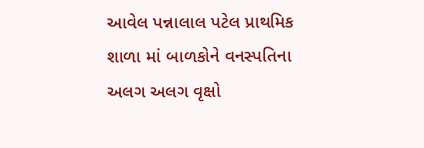આવેલ પન્નાલાલ પટેલ પ્રાથમિક શાળા માં બાળકોને વનસ્પતિના અલગ અલગ વૃક્ષો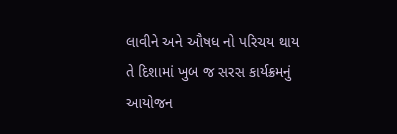લાવીને અને ઔષધ નો પરિચય થાય તે દિશામાં ખુબ જ સરસ કાર્યક્રમનું આયોજન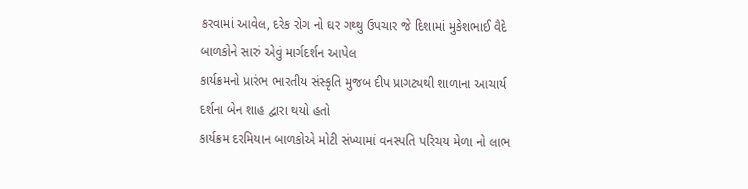કરવામાં આવેલ, દરેક રોગ નો ઘર ગથ્થુ ઉપચાર જે દિશામાં મુકેશભાઈ વૈદે બાળકોને સારું એવું માર્ગદર્શન આપેલ
કાર્યક્રમનો પ્રારંભ ભારતીય સંસ્કૃતિ મુજબ દીપ પ્રાગટ્યથી શાળાના આચાર્ય દર્શના બેન શાહ દ્વારા થયો હતો
કાર્યક્રમ દરમિયાન બાળકોએ મોટી સંખ્યામાં વનસ્પતિ પરિચય મેળા નો લાભ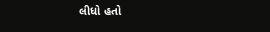લીધો હતો